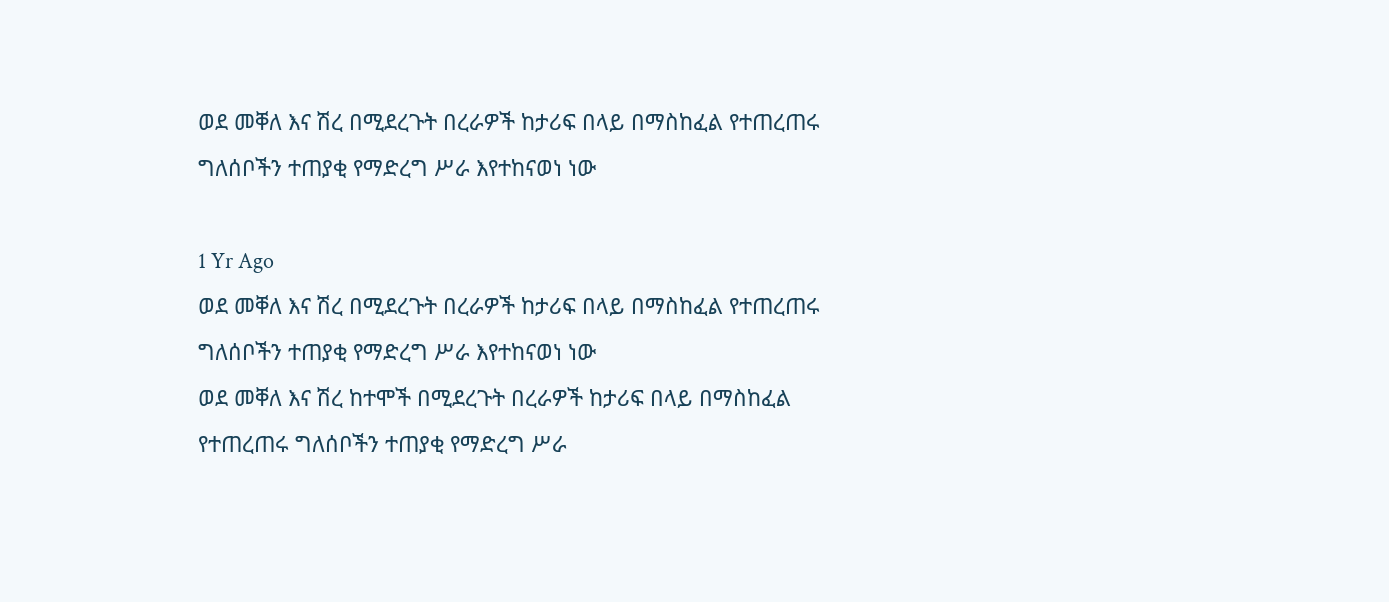ወደ መቐለ እና ሽረ በሚደረጉት በረራዎች ከታሪፍ በላይ በማስከፈል የተጠረጠሩ ግለሰቦችን ተጠያቂ የማድረግ ሥራ እየተከናወነ ነው

1 Yr Ago
ወደ መቐለ እና ሽረ በሚደረጉት በረራዎች ከታሪፍ በላይ በማስከፈል የተጠረጠሩ ግለሰቦችን ተጠያቂ የማድረግ ሥራ እየተከናወነ ነው
ወደ መቐለ እና ሽረ ከተሞች በሚደረጉት በረራዎች ከታሪፍ በላይ በማስከፈል የተጠረጠሩ ግለሰቦችን ተጠያቂ የማድረግ ሥራ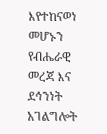እየተከናወነ መሆኑን የብሔራዊ መረጃ እና ደኅንነት አገልግሎት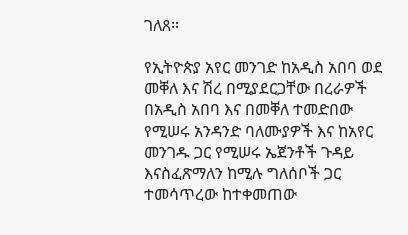ገለጸ።

የኢትዮጵያ አየር መንገድ ከአዲስ አበባ ወደ መቐለ እና ሽረ በሚያደርጋቸው በረራዎች በአዲስ አበባ እና በመቐለ ተመድበው የሚሠሩ አንዳንድ ባለሙያዎች እና ከአየር መንገዱ ጋር የሚሠሩ ኤጀንቶች ጉዳይ እናስፈጽማለን ከሚሉ ግለሰቦች ጋር ተመሳጥረው ከተቀመጠው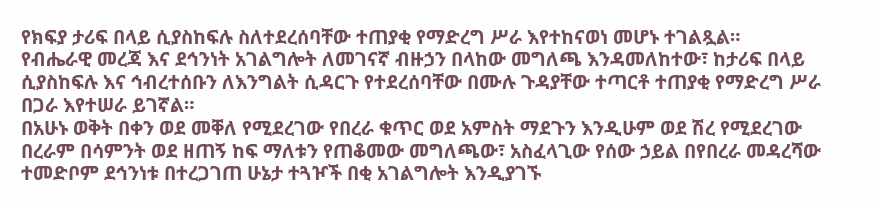የክፍያ ታሪፍ በላይ ሲያስከፍሉ ስለተደረሰባቸው ተጠያቂ የማድረግ ሥራ እየተከናወነ መሆኑ ተገልጿል።
የብሔራዊ መረጃ እና ደኅንነት አገልግሎት ለመገናኛ ብዙኃን በላከው መግለጫ እንዳመለከተው፣ ከታሪፍ በላይ ሲያስከፍሉ እና ኅብረተሰቡን ለእንግልት ሲዳርጉ የተደረሰባቸው በሙሉ ጉዳያቸው ተጣርቶ ተጠያቂ የማድረግ ሥራ በጋራ እየተሠራ ይገኛል።
በአሁኑ ወቅት በቀን ወደ መቐለ የሚደረገው የበረራ ቁጥር ወደ አምስት ማደጉን እንዲሁም ወደ ሽረ የሚደረገው በረራም በሳምንት ወደ ዘጠኝ ከፍ ማለቱን የጠቆመው መግለጫው፣ አስፈላጊው የሰው ኃይል በየበረራ መዳረሻው ተመድቦም ደኅንነቱ በተረጋገጠ ሁኔታ ተጓዦች በቂ አገልግሎት እንዲያገኙ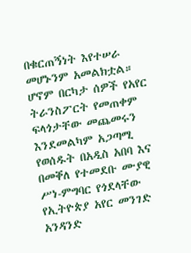በቁርጠኝነት እየተሠራ መሆኑንም አመልክቷል።
ሆኖም በርካታ ሰዎች የአየር ትራንስፖርት የመጠቀም ፍላጎታቸው መጨመሩን እንደመልካም አጋጣሚ የወሰዱት በአዲስ አበባ እና በመቐለ የተመደቡ ሙያዊ ሥነ-ምግባር የጎደላቸው የኢትዮጵያ አየር መንገድ አንዳንድ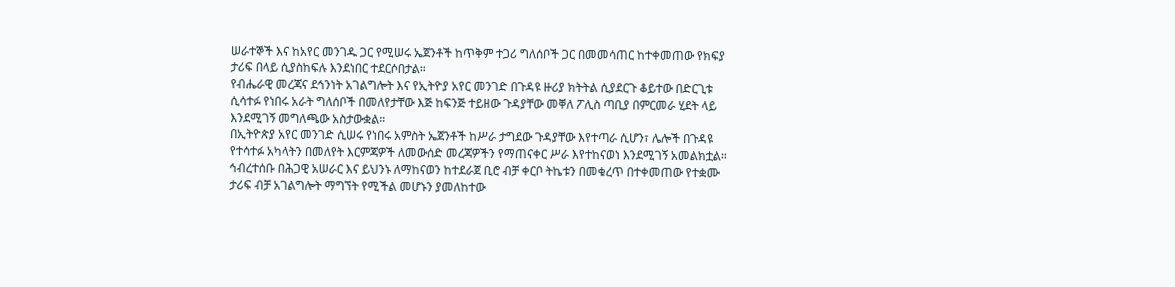ሠራተኞች እና ከአየር መንገዱ ጋር የሚሠሩ ኤጀንቶች ከጥቅም ተጋሪ ግለሰቦች ጋር በመመሳጠር ከተቀመጠው የክፍያ ታሪፍ በላይ ሲያስከፍሉ እንደነበር ተደርሶበታል።
የብሔራዊ መረጃና ደኅንነት አገልግሎት እና የኢትዮያ አየር መንገድ በጉዳዩ ዙሪያ ክትትል ሲያደርጉ ቆይተው በድርጊቱ ሲሳተፉ የነበሩ አራት ግለሰቦች በመለየታቸው እጅ ከፍንጅ ተይዘው ጉዳያቸው መቐለ ፖሊስ ጣቢያ በምርመራ ሂደት ላይ እንደሚገኝ መግለጫው አስታውቋል።
በኢትዮጵያ አየር መንገድ ሲሠሩ የነበሩ አምስት ኤጀንቶች ከሥራ ታግደው ጉዳያቸው እየተጣራ ሲሆን፣ ሌሎች በጉዳዩ የተሳተፉ አካላትን በመለየት እርምጃዎች ለመውሰድ መረጃዎችን የማጠናቀር ሥራ እየተከናወነ እንደሚገኝ አመልክቷል።
ኅብረተሰቡ በሕጋዊ አሠራር እና ይህንኑ ለማከናወን ከተደራጀ ቢሮ ብቻ ቀርቦ ትኬቱን በመቁረጥ በተቀመጠው የተቋሙ ታሪፍ ብቻ አገልግሎት ማግኘት የሚችል መሆኑን ያመለከተው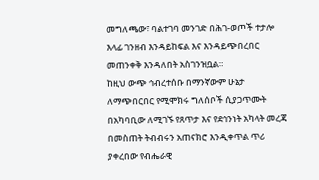መግለጫው፣ ባልተገባ መንገድ በሕገ-ወጦች ተታሎ እላፊ ገንዘብ እንዳይከፍል እና እንዳይጭበረበር መጠንቀቅ እንዳለበት አስገንዝቧል።
ከዚህ ውጭ ኅብረተሰቡ በማንኛውም ሁኔታ ለማጭበርበር የሚሞክሩ ግለሰቦች ሲያጋጥሙት በአካባቢው ለሚገኙ የጸጥታ እና የደኅንነት አካላት መረጃ በመስጠት ትብብሩን አጠናክሮ እንዲቀጥል ጥሪ ያቀረበው የብሔራዊ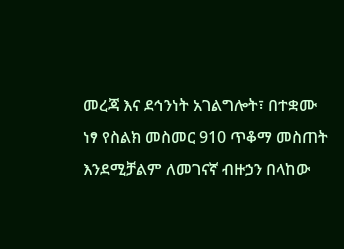መረጃ እና ደኅንነት አገልግሎት፣ በተቋሙ ነፃ የስልክ መስመር 910 ጥቆማ መስጠት እንደሚቻልም ለመገናኛ ብዙኃን በላከው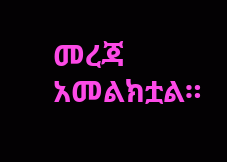መረጃ አመልክቷል።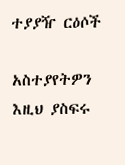ተያያዥ ርዕሶች

አስተያየትዎን እዚህ ያስፍሩ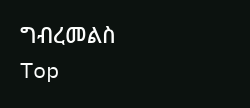ግብረመልስ
Top